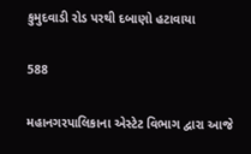કુમુદવાડી રોડ પરથી દબાણો હટાવાયા

588

મહાનગરપાલિકાના એસ્ટેટ વિભાગ દ્વારા આજે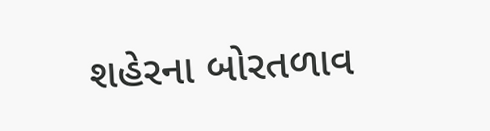શહેરના બોરતળાવ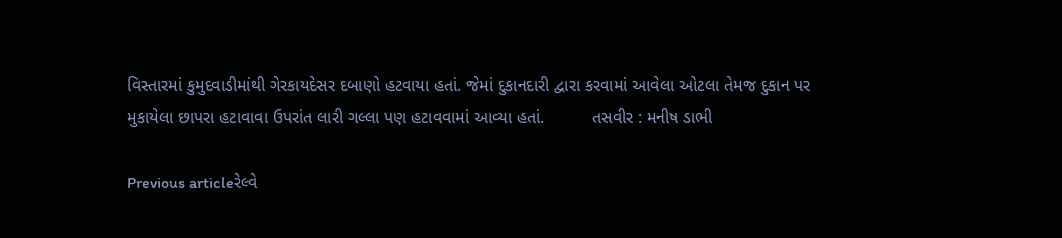વિસ્તારમાં કુમુદવાડીમાંથી ગેરકાયદેસર દબાણો હટવાયા હતાં. જેમાં દુકાનદારી દ્વારા કરવામાં આવેલા ઓટલા તેમજ દુકાન પર મુકાયેલા છાપરા હટાવાવા ઉપરાંત લારી ગલ્લા પણ હટાવવામાં આવ્યા હતાં.          તસવીર : મનીષ ડાભી

Previous articleરેલ્વે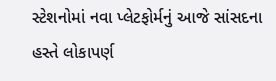સ્ટેશનોમાં નવા પ્લેટફોર્મનું આજે સાંસદના હસ્તે લોકાપર્ણ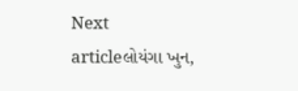Next articleલોયંગા ખુન,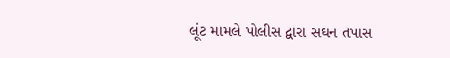લૂંટ મામલે પોલીસ દ્વારા સઘન તપાસ